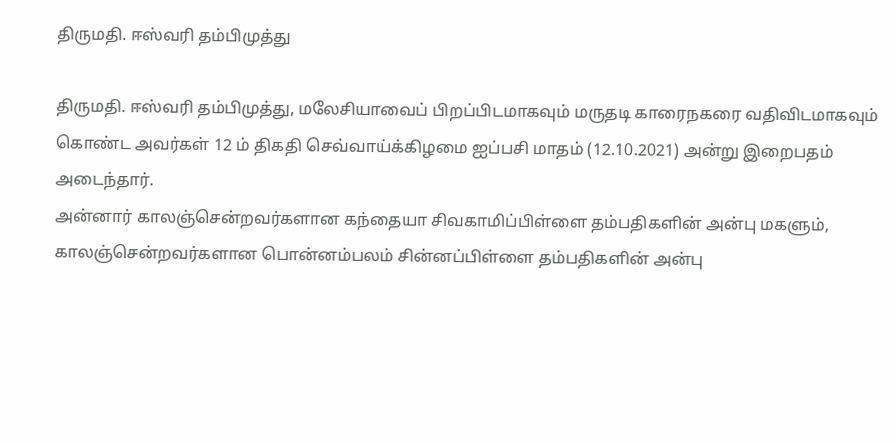திருமதி. ஈஸ்வரி தம்பிமுத்து

திருமதி. ஈஸ்வரி தம்பிமுத்து, மலேசியாவைப் பிறப்பிடமாகவும் மருதடி காரைநகரை வதிவிடமாகவும் கொண்ட அவர்கள் 12 ம் திகதி செவ்வாய்க்கிழமை ஐப்பசி மாதம் (12.10.2021) அன்று இறைபதம் அடைந்தார்.
அன்னார் காலஞ்சென்றவர்களான கந்தையா சிவகாமிப்பிள்ளை தம்பதிகளின் அன்பு மகளும்,
காலஞ்சென்றவர்களான பொன்னம்பலம் சின்னப்பிள்ளை தம்பதிகளின் அன்பு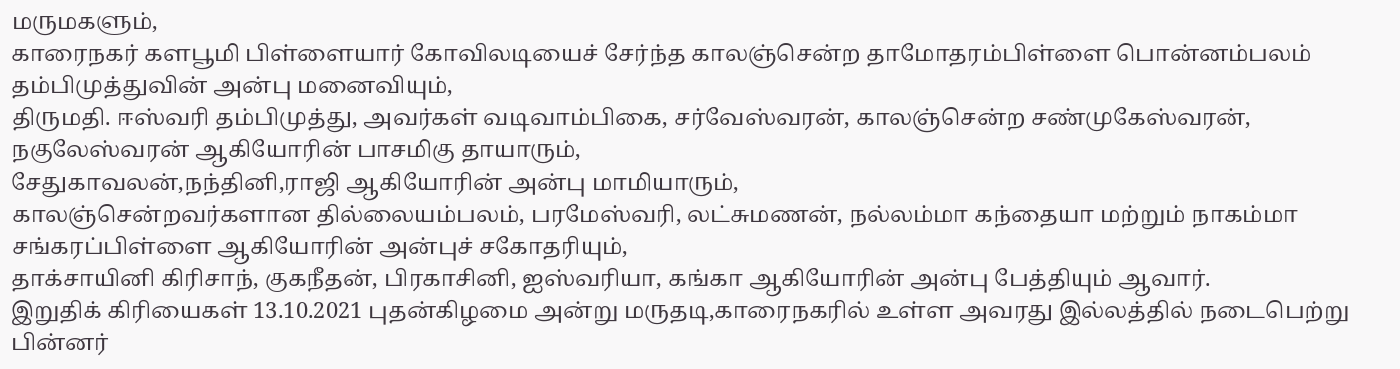மருமகளும்,
காரைநகர் களபூமி பிள்ளையார் கோவிலடியைச் சேர்ந்த காலஞ்சென்ற தாமோதரம்பிள்ளை பொன்னம்பலம் தம்பிமுத்துவின் அன்பு மனைவியும்,
திருமதி. ஈஸ்வரி தம்பிமுத்து, அவர்கள் வடிவாம்பிகை, சர்வேஸ்வரன், காலஞ்சென்ற சண்முகேஸ்வரன், நகுலேஸ்வரன் ஆகியோரின் பாசமிகு தாயாரும்,
சேதுகாவலன்,நந்தினி,ராஜி ஆகியோரின் அன்பு மாமியாரும்,
காலஞ்சென்றவர்களான தில்லையம்பலம், பரமேஸ்வரி, லட்சுமணன், நல்லம்மா கந்தையா மற்றும் நாகம்மா சங்கரப்பிள்ளை ஆகியோரின் அன்புச் சகோதரியும்,
தாக்சாயினி கிரிசாந், குகநீதன், பிரகாசினி, ஐஸ்வரியா, கங்கா ஆகியோரின் அன்பு பேத்தியும் ஆவார்.
இறுதிக் கிரியைகள் 13.10.2021 புதன்கிழமை அன்று மருதடி,காரைநகரில் உள்ள அவரது இல்லத்தில் நடைபெற்று பின்னர்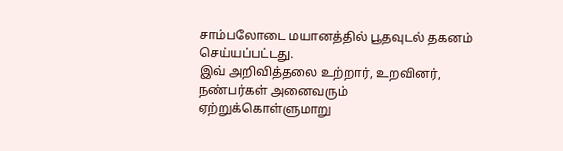சாம்பலோடை மயானத்தில் பூதவுடல் தகனம் செய்யப்பட்டது.
இவ் அறிவித்தலை உற்றார், உறவினர், நண்பர்கள் அனைவரும் ஏற்றுக்கொள்ளுமாறு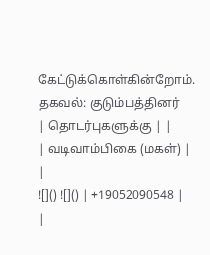கேட்டுக்கொள்கின்றோம்.
தகவல்: குடும்பத்தினர்
| தொடர்புகளுக்கு | |
| வடிவாம்பிகை (மகள்) | |
![]() ![]() | +19052090548 |
|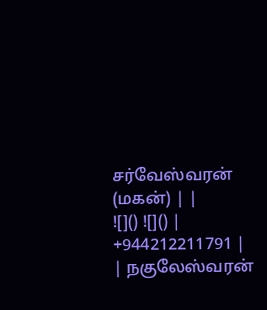சர்வேஸ்வரன் (மகன்) | |
![]() ![]() | +944212211791 |
| நகுலேஸ்வரன்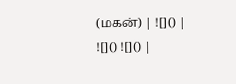(மகன்) | ![]() |
![]() ![]() |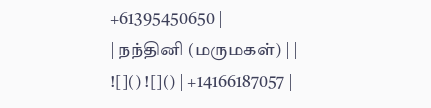+61395450650 |
| நந்தினி (மருமகள்) | |
![]() ![]() | +14166187057 |